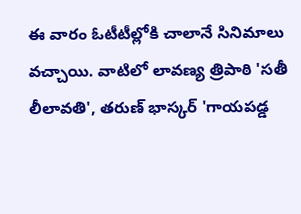ఈ వారం ఓటీటీల్లోకి చాలానే సినిమాలు వచ్చాయి. వాటిలో లావణ్య త్రిపాఠి 'సతీ లీలావతి', తరుణ్ భాస్కర్ 'గాయపడ్డ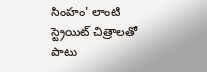సింహం' లాంటి స్ట్రెయిట్ చిత్రాలతో పాటు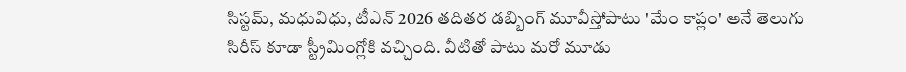సిస్టమ్, మధువిధు, టీఎన్ 2026 తదితర డబ్బింగ్ మూవీస్తోపాటు 'మేం కాప్లం' అనే తెలుగు సిరీస్ కూడా స్ట్రీమింగ్లోకి వచ్చింది. వీటితో పాటు మరో మూడు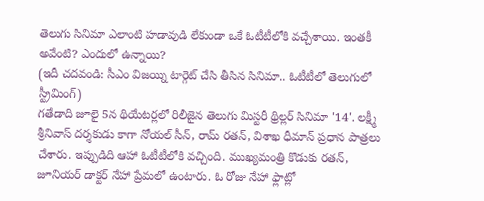తెలుగు సినిమా ఎలాంటి హడావుడి లేకుండా ఒకే ఓటీటీలోకి వచ్చేశాయి. ఇంతకీ అవేంటి? ఎందులో ఉన్నాయి?
(ఇదీ చదవండి: సీఎం విజయ్ని టార్గెట్ చేసి తీసిన సినిమా.. ఓటీటీలో తెలుగులో స్ట్రీమింగ్)
గతేడాది జూలై 5న థియేటర్లలో రిలీజైన తెలుగు మిస్టరీ థ్రిల్లర్ సినిమా '14'. లక్ష్మీ శ్రీనివాస్ దర్శకుడు కాగా నోయల్ సీన్, రామ్ రతన్, విశాఖ ధీమాన్ ప్రధాన పాత్రలు చేశారు. ఇప్పుడిది ఆహా ఓటీటీలోకి వచ్చింది. ముఖ్యమంత్రి కొడుకు రతన్, జూనియర్ డాక్టర్ నేహా ప్రేమలో ఉంటారు. ఓ రోజు నేహా ఫ్లాట్లో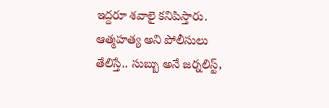ఇద్దరూ శవాలై కనిపిస్తారు. ఆత్మహత్య అని పోలీసులు తేలిస్తే.. సుబ్బు అనే జర్నలిస్ట్,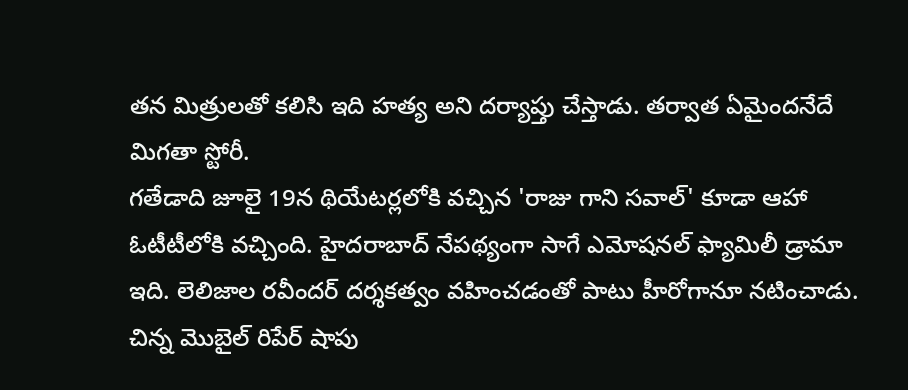తన మిత్రులతో కలిసి ఇది హత్య అని దర్యాప్తు చేస్తాడు. తర్వాత ఏమైందనేదే మిగతా స్టోరీ.
గతేడాది జూలై 19న థియేటర్లలోకి వచ్చిన 'రాజు గాని సవాల్' కూడా ఆహా ఓటీటీలోకి వచ్చింది. హైదరాబాద్ నేపథ్యంగా సాగే ఎమోషనల్ ఫ్యామిలీ డ్రామా ఇది. లెలిజాల రవీందర్ దర్శకత్వం వహించడంతో పాటు హీరోగానూ నటించాడు. చిన్న మొబైల్ రిపేర్ షాపు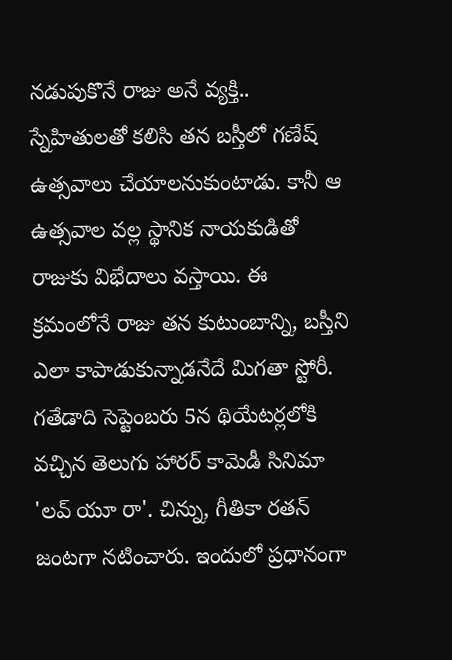నడుపుకొనే రాజు అనే వ్యక్తి.. స్నేహితులతో కలిసి తన బస్తీలో గణేష్ ఉత్సవాలు చేయాలనుకుంటాడు. కానీ ఆ ఉత్సవాల వల్ల స్థానిక నాయకుడితో రాజుకు విభేదాలు వస్తాయి. ఈ క్రమంలోనే రాజు తన కుటుంబాన్ని, బస్తీని ఎలా కాపాడుకున్నాడనేదే మిగతా స్టోరీ.
గతేడాది సెప్టెంబరు 5న థియేటర్లలోకి వచ్చిన తెలుగు హారర్ కామెడీ సినిమా 'లవ్ యూ రా'. చిన్ను, గీతికా రతన్ జంటగా నటించారు. ఇందులో ప్రధానంగా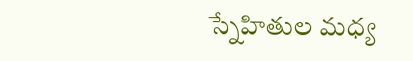స్నేహితుల మధ్య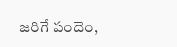జరిగే పందెం,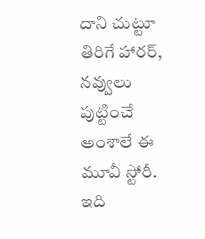దాని చుట్టూ తిరిగే హారర్, నవ్వులు పుట్టించే అంశాలే ఈ మూవీ స్టోరీ. ఇది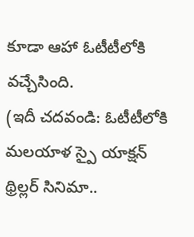కూడా ఆహా ఓటీటీలోకి వచ్చేసింది.
(ఇదీ చదవండి: ఓటీటీలోకి మలయాళ స్పై యాక్షన్ థ్రిల్లర్ సినిమా..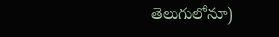తెలుగులోనూ)